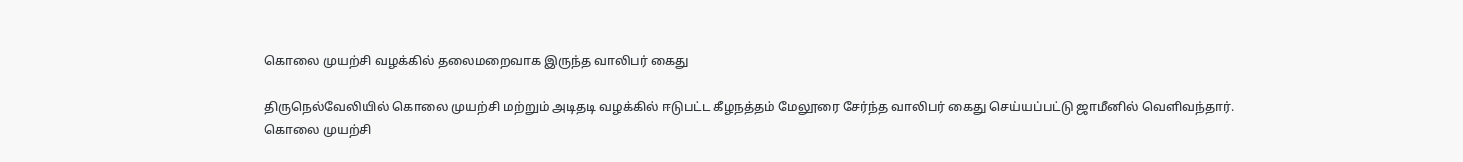கொலை முயற்சி வழக்கில் தலைமறைவாக இருந்த வாலிபர் கைது

திருநெல்வேலியில் கொலை முயற்சி மற்றும் அடிதடி வழக்கில் ஈடுபட்ட கீழநத்தம் மேலூரை சேர்ந்த வாலிபர் கைது செய்யப்பட்டு ஜாமீனில் வெளிவந்தார்.
கொலை முயற்சி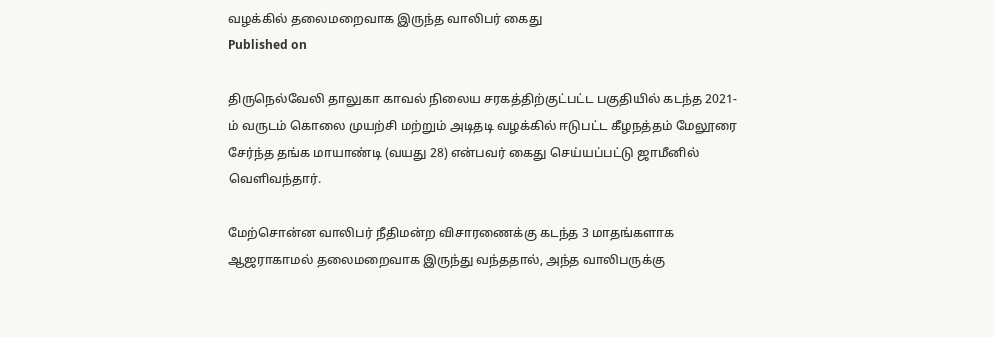வழக்கில் தலைமறைவாக இருந்த வாலிபர் கைது
Published on

திருநெல்வேலி தாலுகா காவல் நிலைய சரகத்திற்குட்பட்ட பகுதியில் கடந்த 2021-ம் வருடம் கொலை முயற்சி மற்றும் அடிதடி வழக்கில் ஈடுபட்ட கீழநத்தம் மேலூரை சேர்ந்த தங்க மாயாண்டி (வயது 28) என்பவர் கைது செய்யப்பட்டு ஜாமீனில் வெளிவந்தார்.

மேற்சொன்ன வாலிபர் நீதிமன்ற விசாரணைக்கு கடந்த 3 மாதங்களாக ஆஜராகாமல் தலைமறைவாக இருந்து வந்ததால், அந்த வாலிபருக்கு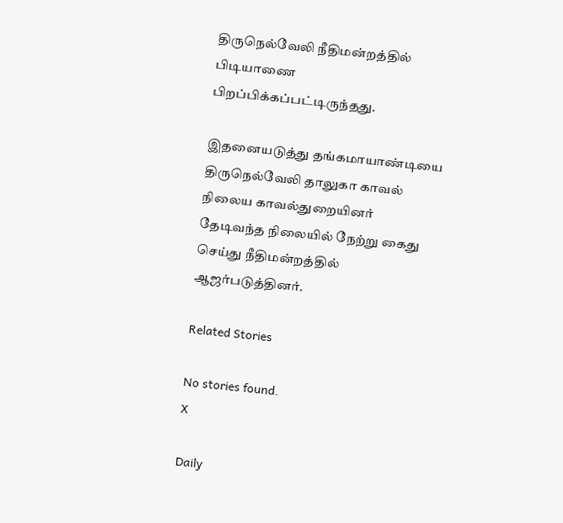திருநெல்வேலி நீதிமன்றத்தில் பிடியாணை பிறப்பிக்கப்பட்டிருந்தது.

இதனையடுத்து தங்கமாயாண்டியை திருநெல்வேலி தாலுகா காவல் நிலைய காவல்துறையினர் தேடிவந்த நிலையில் நேற்று கைது செய்து நீதிமன்றத்தில் ஆஜர்படுத்தினர்.

Related Stories

No stories found.
X

Daily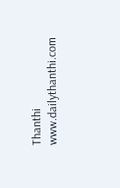Thanthi
www.dailythanthi.com